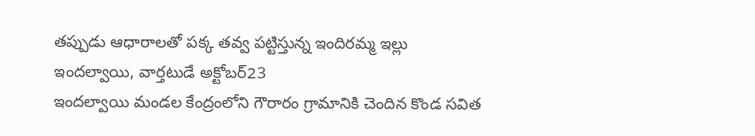తప్పుడు ఆధారాలతో పక్క తవ్వ పట్టిస్తున్న ఇందిరమ్మ ఇల్లు
ఇందల్వాయి, వార్తటుడే అక్టోబర్23
ఇందల్వాయి మండల కేంద్రంలోని గౌరారం గ్రామానికి చెందిన కొండ సవిత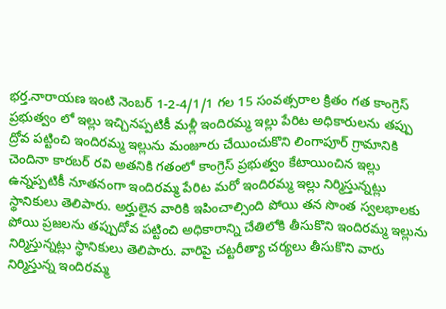భర్త.నారాయణ ఇంటి నెంబర్ 1-2-4/1/1 గల 15 సంవత్సరాల క్రితం గత కాంగ్రెస్ ప్రభుత్వం లో ఇల్లు ఇచ్చినప్పటికీ మళ్లీ ఇందిరమ్మ ఇల్లు పేరిట అధికారులను తప్పు ద్రోవ పట్టించి ఇందిరమ్మ ఇల్లును మంజూరు చేయించుకొని లింగాపూర్ గ్రామానికి చెందినా కారబర్ రవి అతనికి గతంలో కాంగ్రెస్ ప్రభుత్వం కేటాయించిన ఇల్లు ఉన్నప్పటికీ నూతనంగా ఇందిరమ్మ పేరిట మరో ఇందిరమ్మ ఇల్లు నిర్మిస్తున్నట్లు స్థానికులు తెలిపారు. అర్హులైన వారికి ఇపించాల్సింది పోయి తన సొంత స్వలభాలకు పోయి ప్రజలను తప్పుదోవ పట్టించి అధికారాన్ని చేతిలోకి తీసుకొని ఇందిరమ్మ ఇల్లును నిర్మిస్తున్నట్లు స్థానికులు తెలిపారు. వారిపై చట్టరీత్యా చర్యలు తీసుకొని వారు నిర్మిస్తున్న ఇందిరమ్మ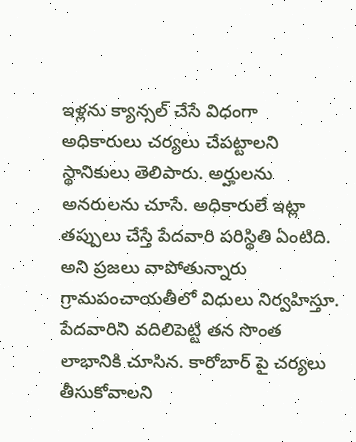ఇళ్లను క్యాన్సల్ చేసే విధంగా అధికారులు చర్యలు చేపట్టాలని స్థానికులు తెలిపారు. అర్హులను అనరులను చూసే. అధికారులే ఇట్లా తప్పులు చేస్తే పేదవారి పరిస్థితి ఏంటిది. అని ప్రజలు వాపోతున్నారు గ్రామపంచాయతీలో విధులు నిర్వహిస్తూ. పేదవారిని వదిలిపెట్టి తన సొంత లాభానికి చూసిన. కారోబార్ పై చర్యలు తీసుకోవాలని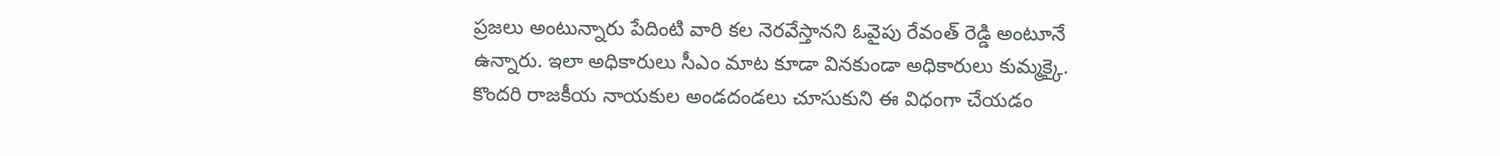ప్రజలు అంటున్నారు పేదింటి వారి కల నెరవేస్తానని ఓవైపు రేవంత్ రెడ్డి అంటూనే ఉన్నారు. ఇలా అధికారులు సీఎం మాట కూడా వినకుండా అధికారులు కుమ్మక్కై. కొందరి రాజకీయ నాయకుల అండదండలు చూసుకుని ఈ విధంగా చేయడం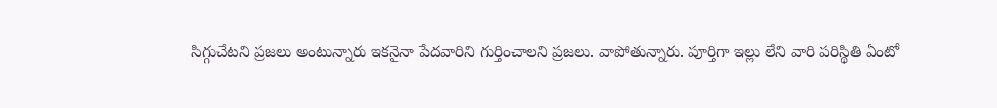సిగ్గుచేటని ప్రజలు అంటున్నారు ఇకనైనా పేదవారిని గుర్తించాలని ప్రజలు. వాపోతున్నారు. పూర్తిగా ఇల్లు లేని వారి పరిస్థితి ఏంటో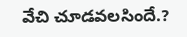వేచి చూడవలసిందే.?